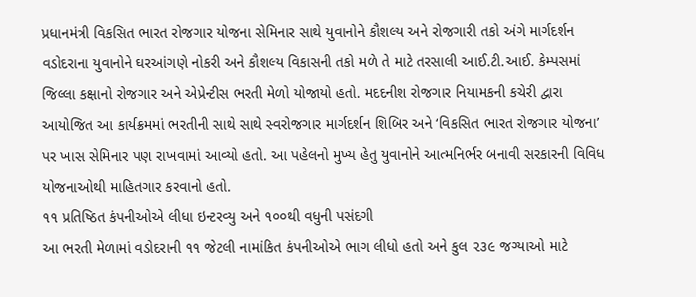પ્રધાનમંત્રી વિકસિત ભારત રોજગાર યોજના સેમિનાર સાથે યુવાનોને કૌશલ્ય અને રોજગારી તકો અંગે માર્ગદર્શન
વડોદરાના યુવાનોને ઘરઆંગણે નોકરી અને કૌશલ્ય વિકાસની તકો મળે તે માટે તરસાલી આઈ.ટી.આઈ. કેમ્પસમાં જિલ્લા કક્ષાનો રોજગાર અને એપ્રેન્ટીસ ભરતી મેળો યોજાયો હતો. મદદનીશ રોજગાર નિયામકની કચેરી દ્વારા આયોજિત આ કાર્યક્રમમાં ભરતીની સાથે સાથે સ્વરોજગાર માર્ગદર્શન શિબિર અને ‘વિકસિત ભારત રોજગાર યોજના’ પર ખાસ સેમિનાર પણ રાખવામાં આવ્યો હતો. આ પહેલનો મુખ્ય હેતુ યુવાનોને આત્મનિર્ભર બનાવી સરકારની વિવિધ યોજનાઓથી માહિતગાર કરવાનો હતો.
૧૧ પ્રતિષ્ઠિત કંપનીઓએ લીધા ઇન્ટરવ્યુ અને ૧૦૦થી વધુની પસંદગી
આ ભરતી મેળામાં વડોદરાની ૧૧ જેટલી નામાંકિત કંપનીઓએ ભાગ લીધો હતો અને કુલ ૨૩૯ જગ્યાઓ માટે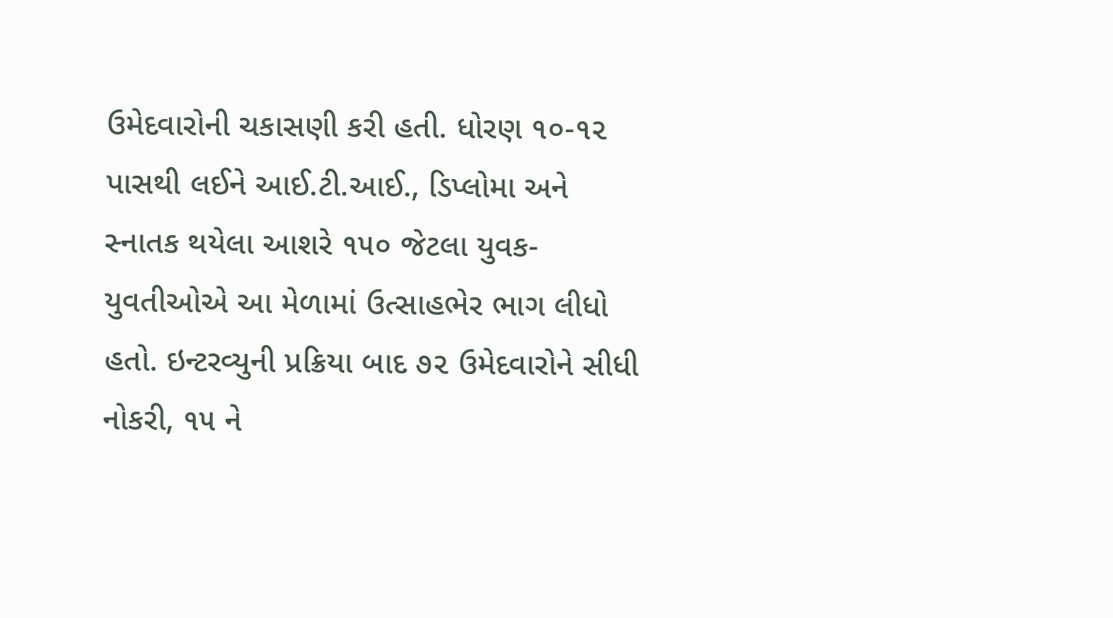ઉમેદવારોની ચકાસણી કરી હતી. ધોરણ ૧૦-૧૨ પાસથી લઈને આઈ.ટી.આઈ., ડિપ્લોમા અને સ્નાતક થયેલા આશરે ૧૫૦ જેટલા યુવક-યુવતીઓએ આ મેળામાં ઉત્સાહભેર ભાગ લીધો હતો. ઇન્ટરવ્યુની પ્રક્રિયા બાદ ૭૨ ઉમેદવારોને સીધી નોકરી, ૧૫ ને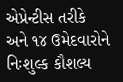એપ્રેન્ટીસ તરીકે અને ૧૪ ઉમેદવારોને નિઃશુલ્ક કૌશલ્ય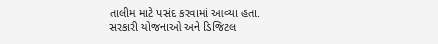તાલીમ માટે પસંદ કરવામાં આવ્યા હતા.
સરકારી યોજનાઓ અને ડિજિટલ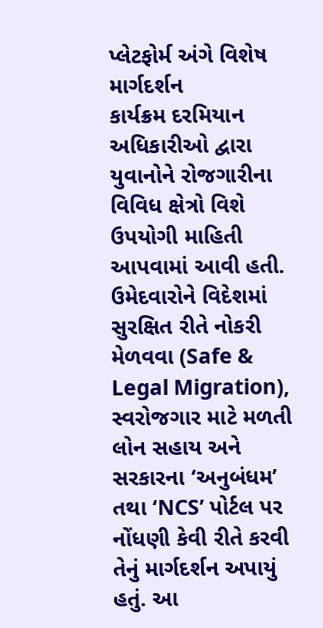પ્લેટફોર્મ અંગે વિશેષ માર્ગદર્શન
કાર્યક્રમ દરમિયાન અધિકારીઓ દ્વારા યુવાનોને રોજગારીના વિવિધ ક્ષેત્રો વિશે ઉપયોગી માહિતી આપવામાં આવી હતી. ઉમેદવારોને વિદેશમાં સુરક્ષિત રીતે નોકરી મેળવવા (Safe & Legal Migration), સ્વરોજગાર માટે મળતી લોન સહાય અને સરકારના ‘અનુબંધમ’ તથા ‘NCS’ પોર્ટલ પર નોંધણી કેવી રીતે કરવી તેનું માર્ગદર્શન અપાયું હતું. આ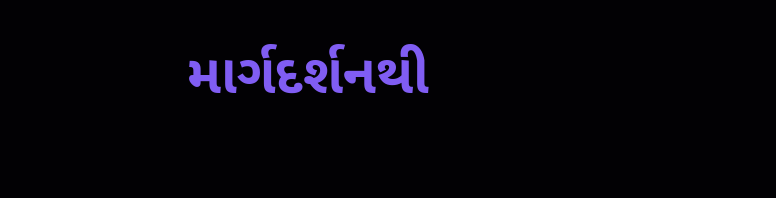માર્ગદર્શનથી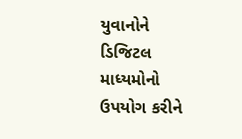યુવાનોને ડિજિટલ માધ્યમોનો ઉપયોગ કરીને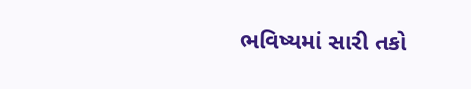ભવિષ્યમાં સારી તકો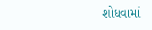શોધવામાં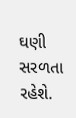ઘણી સરળતા રહેશે.